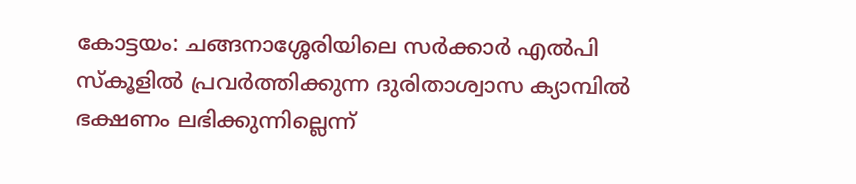കോട്ടയം: ചങ്ങനാശ്ശേരിയിലെ സർക്കാർ എൽപി സ്കൂളിൽ പ്രവർത്തിക്കുന്ന ദുരിതാശ്വാസ ക്യാമ്പിൽ ഭക്ഷണം ലഭിക്കുന്നില്ലെന്ന്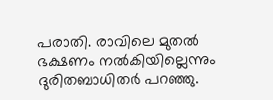പരാതി. രാവിലെ മുതൽ ഭക്ഷണം നൽകിയില്ലെന്നും ദുരിതബാധിതർ പറഞ്ഞു.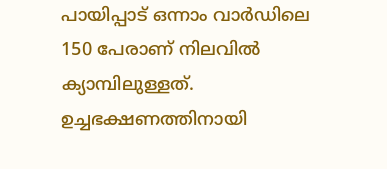പായിപ്പാട് ഒന്നാം വാർഡിലെ 150 പേരാണ് നിലവിൽ ക്യാമ്പിലുള്ളത്. ഉച്ചഭക്ഷണത്തിനായി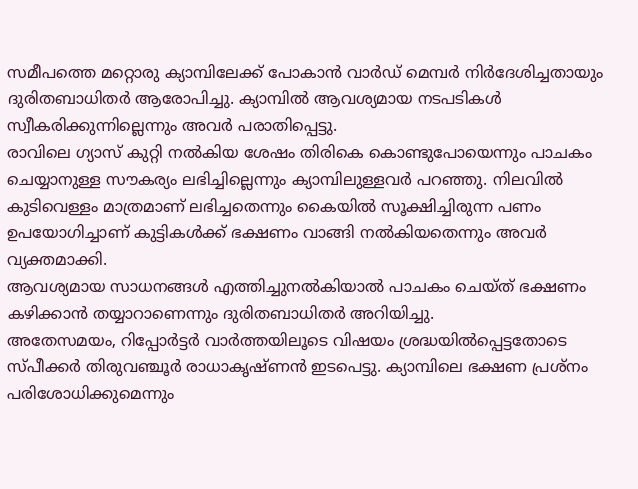സമീപത്തെ മറ്റൊരു ക്യാമ്പിലേക്ക് പോകാൻ വാർഡ് മെമ്പർ നിർദേശിച്ചതായും ദുരിതബാധിതർ ആരോപിച്ചു. ക്യാമ്പിൽ ആവശ്യമായ നടപടികൾ സ്വീകരിക്കുന്നില്ലെന്നും അവർ പരാതിപ്പെട്ടു.
രാവിലെ ഗ്യാസ് കുറ്റി നൽകിയ ശേഷം തിരികെ കൊണ്ടുപോയെന്നും പാചകം ചെയ്യാനുള്ള സൗകര്യം ലഭിച്ചില്ലെന്നും ക്യാമ്പിലുള്ളവർ പറഞ്ഞു. നിലവിൽ കുടിവെള്ളം മാത്രമാണ് ലഭിച്ചതെന്നും കൈയിൽ സൂക്ഷിച്ചിരുന്ന പണം ഉപയോഗിച്ചാണ് കുട്ടികൾക്ക് ഭക്ഷണം വാങ്ങി നൽകിയതെന്നും അവർ വ്യക്തമാക്കി.
ആവശ്യമായ സാധനങ്ങൾ എത്തിച്ചുനൽകിയാൽ പാചകം ചെയ്ത് ഭക്ഷണം കഴിക്കാൻ തയ്യാറാണെന്നും ദുരിതബാധിതർ അറിയിച്ചു.
അതേസമയം, റിപ്പോർട്ടർ വാർത്തയിലൂടെ വിഷയം ശ്രദ്ധയിൽപ്പെട്ടതോടെ സ്പീക്കർ തിരുവഞ്ചൂർ രാധാകൃഷ്ണൻ ഇടപെട്ടു. ക്യാമ്പിലെ ഭക്ഷണ പ്രശ്നം പരിശോധിക്കുമെന്നും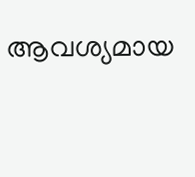ആവശ്യമായ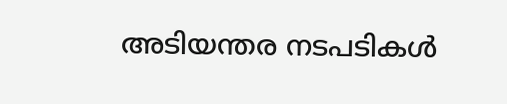അടിയന്തര നടപടികൾ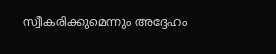സ്വീകരിക്കുമെന്നും അദ്ദേഹം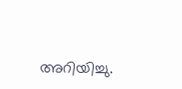അറിയിച്ചു.